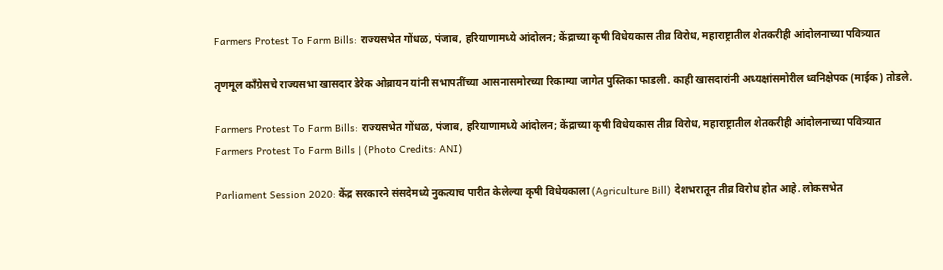Farmers Protest To Farm Bills: राज्यसभेत गोंधळ, पंजाब, हरियाणामध्ये आंदोलन; केंद्राच्या कृषी विधेयकास तीव्र विरोध, महाराष्ट्रातील शेतकरीही आंदोलनाच्या पवित्र्यात

तृणमूल काँग्रेसचे राज्यसभा खासदार डेरेक ओब्रायन यांनी सभापतींच्या आसनासमोरच्या रिकाम्या जागेत पुस्तिका फाडली. काही खासदारांनी अध्यक्षांसमोरील ध्वनिक्षेपक (माईक) तोडले.

Farmers Protest To Farm Bills: राज्यसभेत गोंधळ, पंजाब, हरियाणामध्ये आंदोलन; केंद्राच्या कृषी विधेयकास तीव्र विरोध, महाराष्ट्रातील शेतकरीही आंदोलनाच्या पवित्र्यात
Farmers Protest To Farm Bills | (Photo Credits: ANI)

Parliament Session 2020: केंद्र सरकारने संसदेमध्ये नुकत्याच पारीत केलेल्या कृषी विधेयकाला (Agriculture Bill) देशभरातून तीव्र विरोध होत आहे. लोकसभेत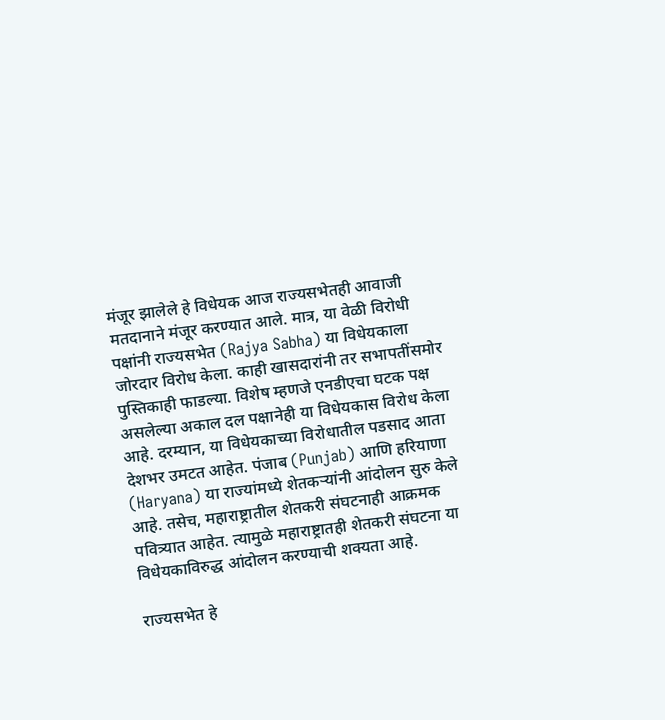मंजूर झालेले हे विधेयक आज राज्यसभेतही आवाजी मतदानाने मंजूर करण्यात आले. मात्र, या वेळी विरोधी पक्षांनी राज्यसभेत (Rajya Sabha) या विधेयकाला जोरदार विरोध केला. काही खासदारांनी तर सभापतींसमोर पुस्तिकाही फाडल्या. विशेष म्हणजे एनडीएचा घटक पक्ष असलेल्या अकाल दल पक्षानेही या विधेयकास विरोध केला आहे. दरम्यान, या विधेयकाच्या विरोधातील पडसाद आता देशभर उमटत आहेत. पंजाब (Punjab) आणि हरियाणा (Haryana) या राज्यांमध्ये शेतकऱ्यांनी आंदोलन सुरु केले आहे. तसेच, महाराष्ट्रातील शेतकरी संघटनाही आक्रमक पवित्र्यात आहेत. त्यामुळे महाराष्ट्रातही शेतकरी संघटना या विधेयकाविरुद्ध आंदोलन करण्याची शक्यता आहे.

राज्यसभेत हे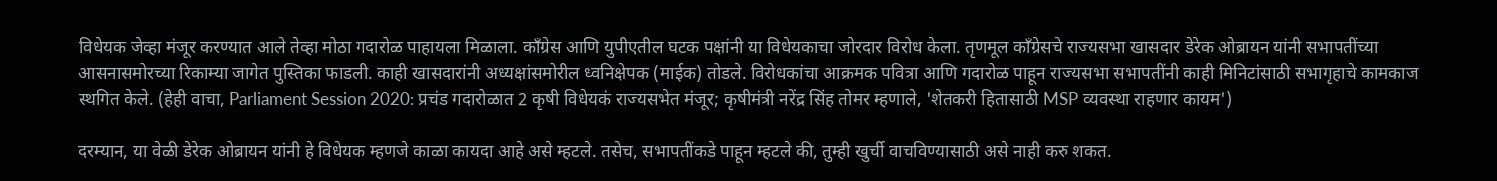विधेयक जेव्हा मंजूर करण्यात आले तेव्हा मोठा गदारोळ पाहायला मिळाला. काँग्रेस आणि युपीएतील घटक पक्षांनी या विधेयकाचा जोरदार विरोध केला. तृणमूल काँग्रेसचे राज्यसभा खासदार डेरेक ओब्रायन यांनी सभापतींच्या आसनासमोरच्या रिकाम्या जागेत पुस्तिका फाडली. काही खासदारांनी अध्यक्षांसमोरील ध्वनिक्षेपक (माईक) तोडले. विरोधकांचा आक्रमक पवित्रा आणि गदारोळ पाहून राज्यसभा सभापतींनी काही मिनिटांसाठी सभागृहाचे कामकाज स्थगित केले. (हेही वाचा, Parliament Session 2020: प्रचंड गदारोळात 2 कृषी विधेयकं राज्यसभेत मंजूर; कृषीमंत्री नरेंद्र सिंह तोमर म्हणाले, 'शेतकरी हितासाठी MSP व्यवस्था राहणार कायम')

दरम्यान, या वेळी डेरेक ओब्रायन यांनी हे विधेयक म्हणजे काळा कायदा आहे असे म्हटले. तसेच, सभापतींकडे पाहून म्हटले की, तुम्ही खुर्ची वाचविण्यासाठी असे नाही करु शकत.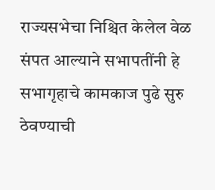राज्यसभेचा निश्चित केलेल वेळ संपत आल्याने सभापतींनी हे सभागृहाचे कामकाज पुढे सुरु ठेवण्याची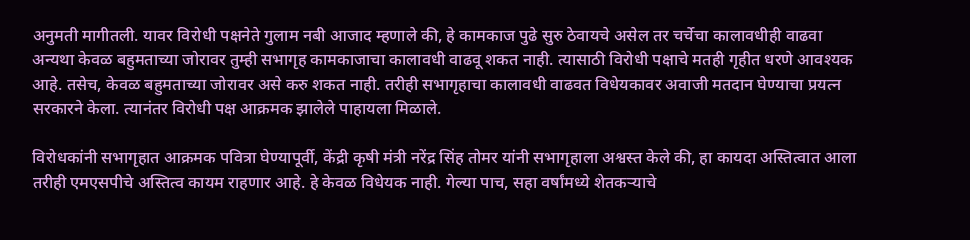अनुमती मागीतली. यावर विरोधी पक्षनेते गुलाम नबी आजाद म्हणाले की, हे कामकाज पुढे सुरु ठेवायचे असेल तर चर्चेचा कालावधीही वाढवा अन्यथा केवळ बहुमताच्या जोरावर तुम्ही सभागृह कामकाजाचा कालावधी वाढवू शकत नाही. त्यासाठी विरोधी पक्षाचे मतही गृहीत धरणे आवश्यक आहे. तसेच, केवळ बहुमताच्या जोरावर असे करु शकत नाही. तरीही सभागृहाचा कालावधी वाढवत विधेयकावर अवाजी मतदान घेण्याचा प्रयत्न सरकारने केला. त्यानंतर विरोधी पक्ष आक्रमक झालेले पाहायला मिळाले.

विरोधकांनी सभागृहात आक्रमक पवित्रा घेण्यापूर्वी, केंद्री कृषी मंत्री नरेंद्र सिंह तोमर यांनी सभागृहाला अश्वस्त केले की, हा कायदा अस्तित्वात आला तरीही एमएसपीचे अस्तित्व कायम राहणार आहे. हे केवळ विधेयक नाही. गेल्या पाच, सहा वर्षांमध्ये शेतकऱ्याचे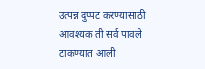उत्पन्न दुप्पट करण्यासाठी आवश्यक ती सर्व पावले टाकण्यात आली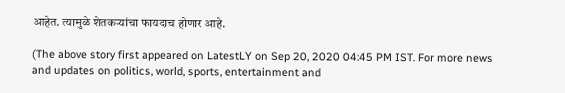आहेत. त्यामुळे शेतकऱ्यांचा फायदाच होणार आहे.

(The above story first appeared on LatestLY on Sep 20, 2020 04:45 PM IST. For more news and updates on politics, world, sports, entertainment and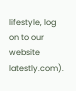lifestyle, log on to our website latestly.com).